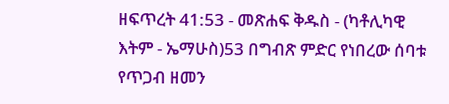ዘፍጥረት 41:53 - መጽሐፍ ቅዱስ - (ካቶሊካዊ እትም - ኤማሁስ)53 በግብጽ ምድር የነበረው ሰባቱ የጥጋብ ዘመን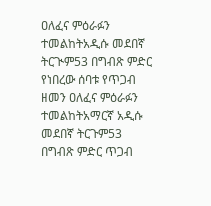ዐለፈና ምዕራፉን ተመልከትአዲሱ መደበኛ ትርጒም53 በግብጽ ምድር የነበረው ሰባቱ የጥጋብ ዘመን ዐለፈና ምዕራፉን ተመልከትአማርኛ አዲሱ መደበኛ ትርጉም53 በግብጽ ምድር ጥጋብ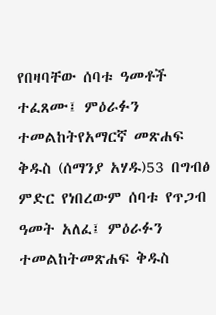የበዛባቸው ሰባቱ ዓመቶች ተፈጸሙ፤ ምዕራፉን ተመልከትየአማርኛ መጽሐፍ ቅዱስ (ሰማንያ አሃዱ)53 በግብፅ ምድር የነበረውም ሰባቱ የጥጋብ ዓመት አለፈ፤ ምዕራፉን ተመልከትመጽሐፍ ቅዱስ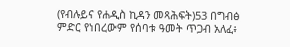(የብሉይና የሐዲስ ኪዳን መጻሕፍት)53 በግብፅ ምድር የነበረውም የሰባቱ ዓመት ጥጋብ አለፈ፥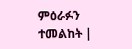ምዕራፉን ተመልከት |